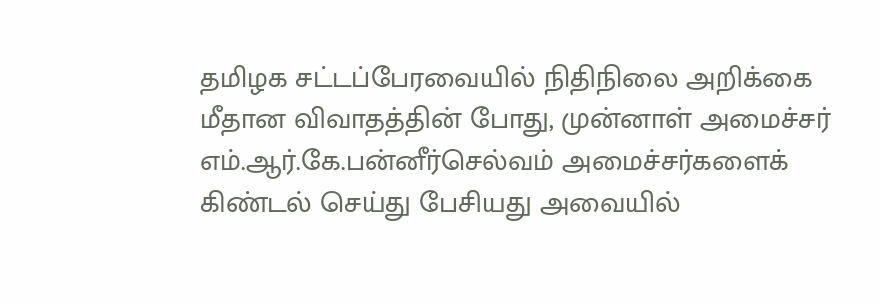தமிழக சட்டப்பேரவையில் நிதிநிலை அறிக்கை மீதான விவாதத்தின் போது, முன்னாள் அமைச்சர் எம்.ஆர்.கே.பன்னீர்செல்வம் அமைச்சர்களைக் கிண்டல் செய்து பேசியது அவையில்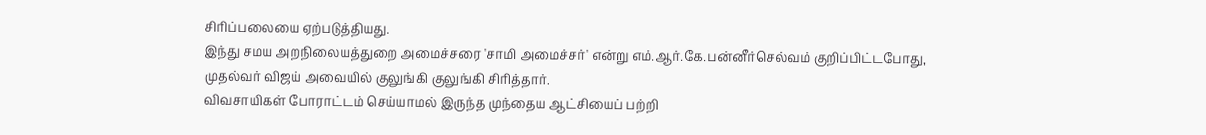சிரிப்பலையை ஏற்படுத்தியது.
இந்து சமய அறநிலையத்துறை அமைச்சரை 'சாமி அமைச்சர்' என்று எம்.ஆர்.கே.பன்னீர்செல்வம் குறிப்பிட்டபோது, முதல்வர் விஜய் அவையில் குலுங்கி குலுங்கி சிரித்தார்.
விவசாயிகள் போராட்டம் செய்யாமல் இருந்த முந்தைய ஆட்சியைப் பற்றி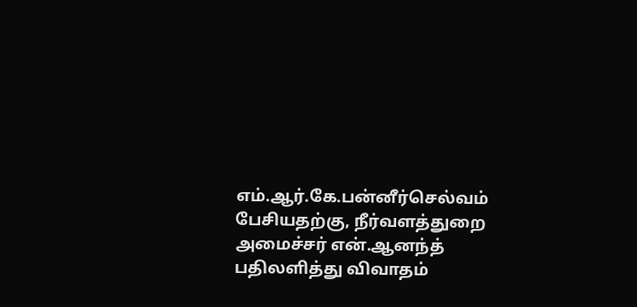எம்.ஆர்.கே.பன்னீர்செல்வம் பேசியதற்கு, நீர்வளத்துறை அமைச்சர் என்.ஆனந்த் பதிலளித்து விவாதம்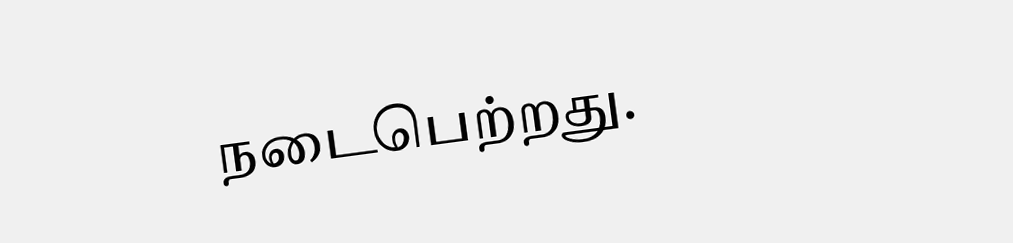நடைபெற்றது.